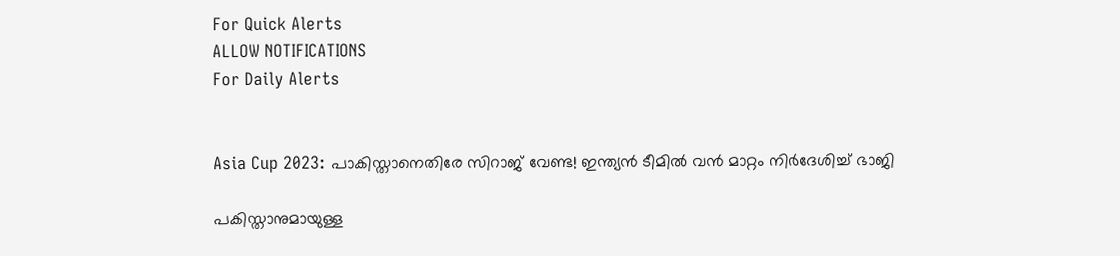For Quick Alerts
ALLOW NOTIFICATIONS
For Daily Alerts


Asia Cup 2023: പാകിസ്താനെതിരേ സിറാജ് വേണ്ട! ഇന്ത്യന്‍ ടീമില്‍ വന്‍ മാറ്റം നിര്‍ദേശിച്ച് ഭാജി

പകിസ്താനുമായുള്ള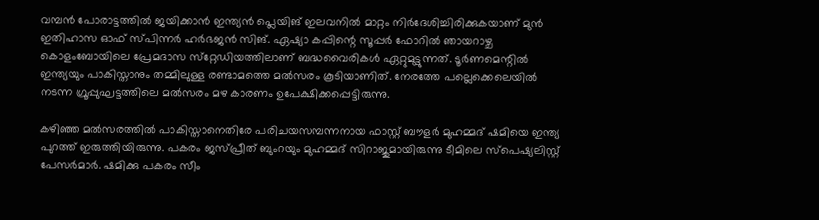വമ്പന്‍ പോരാട്ടത്തില്‍ ജയിക്കാന്‍ ഇന്ത്യന്‍ പ്ലെയിങ് ഇലവനില്‍ മാറ്റം നിര്‍ദേശിച്ചിരിക്കുകയാണ് മുന്‍ ഇതിഹാസ ഓഫ് സ്പിന്നര്‍ ഹര്‍ഭജന്‍ സിങ്. ഏഷ്യാ കപ്പിന്റെ സൂപ്പര്‍ ഫോറില്‍ ഞായറാഴ്ച കൊളംബോയിലെ പ്രേമദാസ സ്‌റ്റേഡിയത്തിലാണ് ബദ്ധവൈരികള്‍ ഏറ്റുമുട്ടുന്നത്. ടൂര്‍ണമെന്റില്‍ ഇന്ത്യയും പാകിസ്താനും തമ്മിലുള്ള രണ്ടാമത്തെ മല്‍സരം കൂടിയാണിത്. നേരത്തേ പല്ലെക്കെലെയില്‍ നടന്ന ഗ്രൂപ്പുഘട്ടത്തിലെ മല്‍സരം മഴ കാരണം ഉപേക്ഷിക്കപ്പെട്ടിരുന്നു.

കഴിഞ്ഞ മല്‍സരത്തില്‍ പാകിസ്താനെതിരേ പരിചയസമ്പന്നനായ ഫാസ്റ്റ് ബൗളര്‍ മുഹമ്മദ് ഷമിയെ ഇന്ത്യ പുറത്ത് ഇരുത്തിയിരുന്നു. പകരം ജസ്പ്രീത് ബുംറയും മുഹമ്മദ് സിറാജുമായിരുന്നു ടീമിലെ സ്‌പെഷ്യലിസ്റ്റ് പേസര്‍മാര്‍. ഷമിക്കു പകരം സീം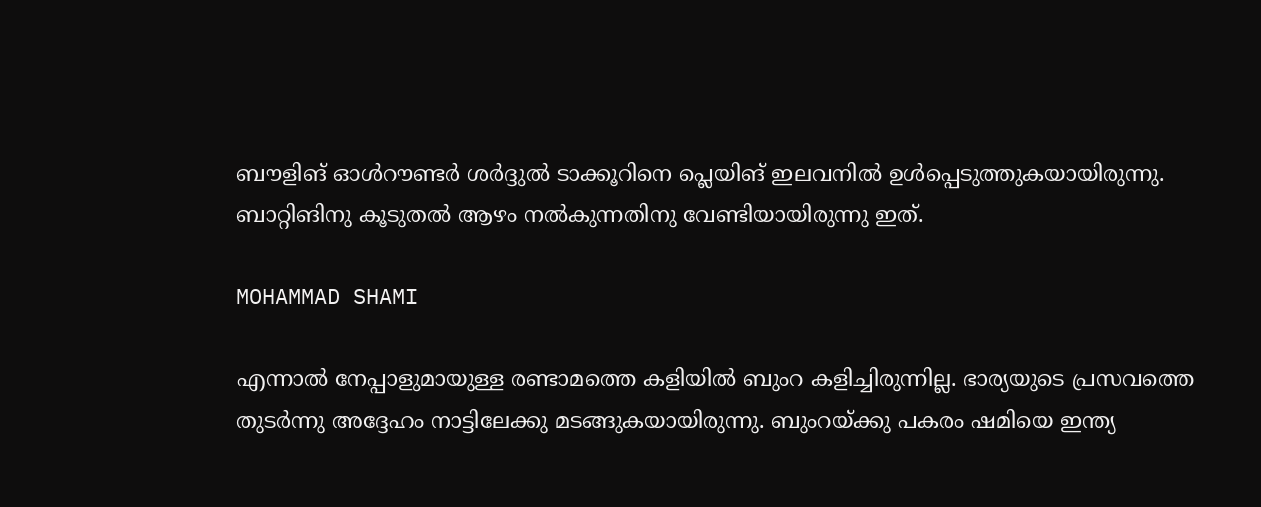ബൗളിങ് ഓള്‍റൗണ്ടര്‍ ശര്‍ദ്ദുല്‍ ടാക്കൂറിനെ പ്ലെയിങ് ഇലവനില്‍ ഉള്‍പ്പെടുത്തുകയായിരുന്നു. ബാറ്റിങിനു കൂടുതല്‍ ആഴം നല്‍കുന്നതിനു വേണ്ടിയായിരുന്നു ഇത്.

MOHAMMAD SHAMI

എന്നാല്‍ നേപ്പാളുമായുള്ള രണ്ടാമത്തെ കളിയില്‍ ബുംറ കളിച്ചിരുന്നില്ല. ഭാര്യയുടെ പ്രസവത്തെ തുടര്‍ന്നു അദ്ദേഹം നാട്ടിലേക്കു മടങ്ങുകയായിരുന്നു. ബുംറയ്ക്കു പകരം ഷമിയെ ഇന്ത്യ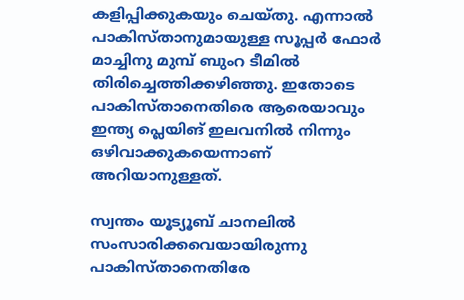കളിപ്പിക്കുകയും ചെയ്തു. എന്നാല്‍ പാകിസ്താനുമായുള്ള സൂപ്പര്‍ ഫോര്‍ മാച്ചിനു മുമ്പ് ബുംറ ടീമില്‍ തിരിച്ചെത്തിക്കഴിഞ്ഞു. ഇതോടെ പാകിസ്താനെതിരെ ആരെയാവും ഇന്ത്യ പ്ലെയിങ് ഇലവനില്‍ നിന്നും ഒഴിവാക്കുകയെന്നാണ് അറിയാനുള്ളത്.

സ്വന്തം യൂട്യൂബ് ചാനലില്‍ സംസാരിക്കവെയായിരുന്നു പാകിസ്താനെതിരേ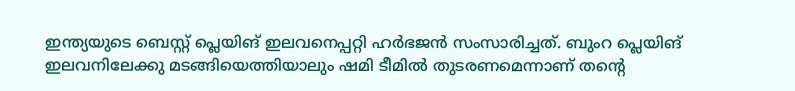ഇന്ത്യയുടെ ബെസ്റ്റ് പ്ലെയിങ് ഇലവനെപ്പറ്റി ഹര്‍ഭജന്‍ സംസാരിച്ചത്. ബുംറ പ്ലെയിങ് ഇലവനിലേക്കു മടങ്ങിയെത്തിയാലും ഷമി ടീമില്‍ തുടരണമെന്നാണ് തന്റെ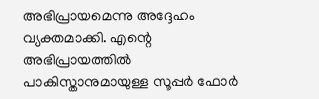അഭിപ്രായമെന്നു അദ്ദേഹം വ്യക്തമാക്കി. എന്റെ അഭിപ്രായത്തില്‍ പാകിസ്താനുമായുള്ള സൂപ്പര്‍ ഫോര്‍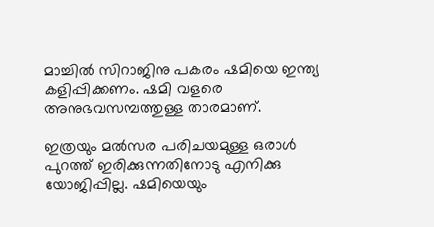മാച്ചില്‍ സിറാജിനു പകരം ഷമിയെ ഇന്ത്യ കളിപ്പിക്കണം. ഷമി വളരെ അനുഭവസമ്പത്തുള്ള താരമാണ്.

ഇത്രയും മല്‍സര പരിചയമുള്ള ഒരാള്‍ പുറത്ത് ഇരിക്കുന്നതിനോടു എനിക്കു യോജിപ്പില്ല. ഷമിയെയും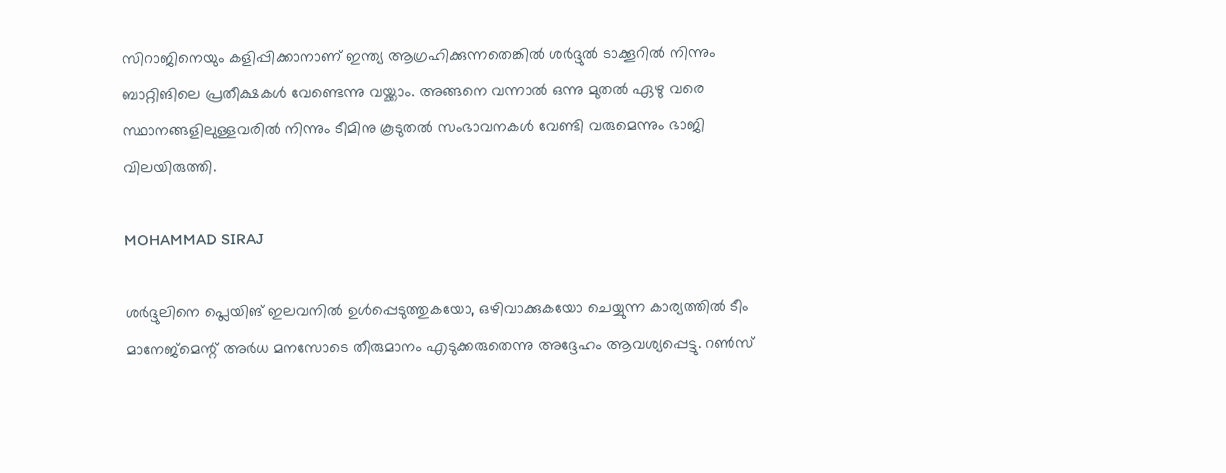സിറാജിനെയും കളിപ്പിക്കാനാണ് ഇന്ത്യ ആഗ്രഹിക്കുന്നതെങ്കില്‍ ശര്‍ദ്ദുല്‍ ടാക്കൂറില്‍ നിന്നും ബാറ്റിങിലെ പ്രതീക്ഷകള്‍ വേണ്ടെന്നു വയ്ക്കാം. അങ്ങനെ വന്നാല്‍ ഒന്നു മുതല്‍ ഏഴു വരെ സ്ഥാനങ്ങളിലുള്ളവരില്‍ നിന്നും ടീമിനു കൂടുതല്‍ സംഭാവനകള്‍ വേണ്ടി വരുമെന്നും ഭാജി വിലയിരുത്തി.

MOHAMMAD SIRAJ

ശര്‍ദ്ദുലിനെ പ്ലെയിങ് ഇലവനില്‍ ഉള്‍പ്പെടുത്തുകയോ, ഒഴിവാക്കുകയോ ചെയ്യുന്ന കാര്യത്തില്‍ ടീം മാനേജ്‌മെന്റ് അര്‍ധ മനസോടെ തീരുമാനം എടുക്കരുതെന്നു അദ്ദേഹം ആവശ്യപ്പെട്ടു. റണ്‍സ്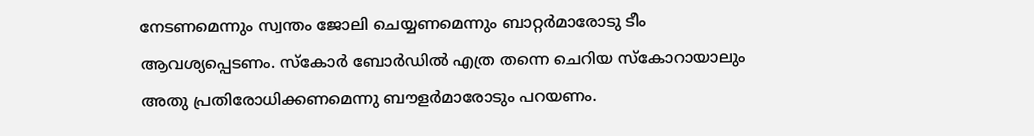നേടണമെന്നും സ്വന്തം ജോലി ചെയ്യണമെന്നും ബാറ്റര്‍മാരോടു ടീം ആവശ്യപ്പെടണം. സ്‌കോര്‍ ബോര്‍ഡില്‍ എത്ര തന്നെ ചെറിയ സ്‌കോറായാലും അതു പ്രതിരോധിക്കണമെന്നു ബൗളര്‍മാരോടും പറയണം.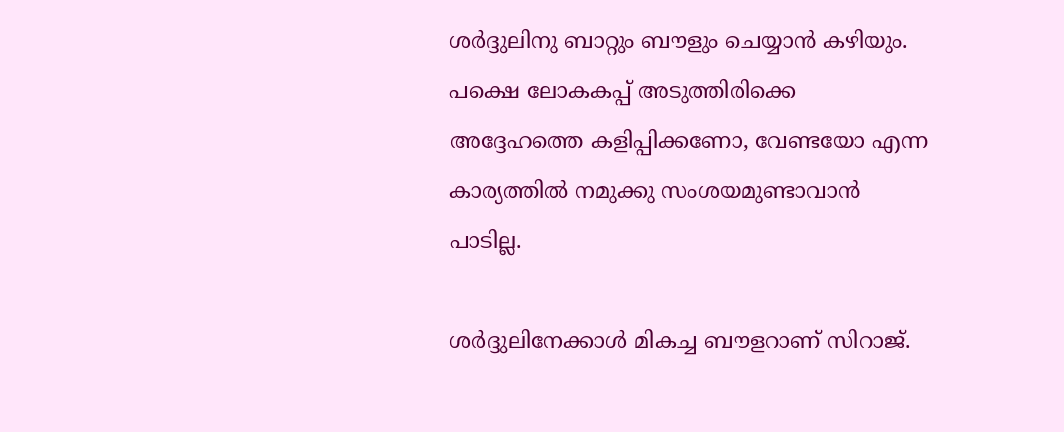ശര്‍ദ്ദുലിനു ബാറ്റും ബൗളും ചെയ്യാന്‍ കഴിയും. പക്ഷെ ലോകകപ്പ് അടുത്തിരിക്കെ അദ്ദേഹത്തെ കളിപ്പിക്കണോ, വേണ്ടയോ എന്ന കാര്യത്തില്‍ നമുക്കു സംശയമുണ്ടാവാന്‍ പാടില്ല.

ശര്‍ദ്ദുലിനേക്കാള്‍ മികച്ച ബൗളറാണ് സിറാജ്.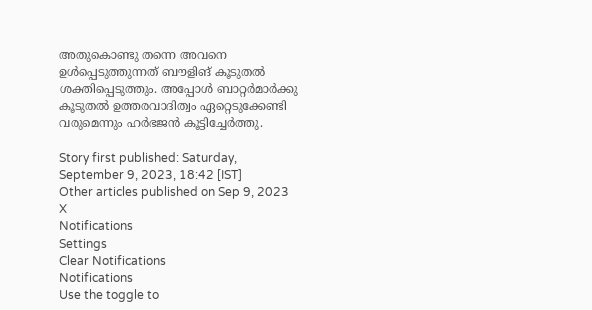അതുകൊണ്ടു തന്നെ അവനെ ഉള്‍പ്പെടുത്തുന്നത് ബൗളിങ് കൂടുതല്‍ ശക്തിപ്പെടുത്തും. അപ്പോള്‍ ബാറ്റര്‍മാര്‍ക്കു കൂടുതല്‍ ഉത്തരവാദിത്വം ഏറ്റെടുക്കേണ്ടി വരുമെന്നും ഹര്‍ഭജന്‍ കൂട്ടിച്ചേര്‍ത്തു.

Story first published: Saturday, September 9, 2023, 18:42 [IST]
Other articles published on Sep 9, 2023
X
Notifications
Settings
Clear Notifications
Notifications
Use the toggle to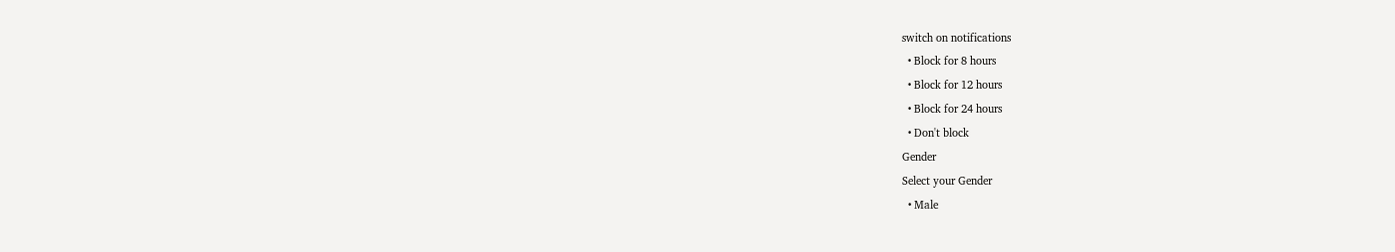switch on notifications
  • Block for 8 hours
  • Block for 12 hours
  • Block for 24 hours
  • Don't block
Gender
Select your Gender
  • Male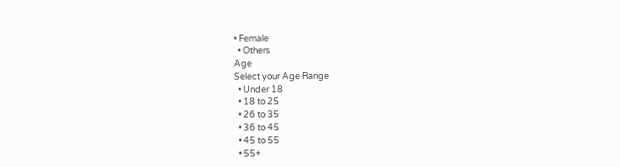• Female
  • Others
Age
Select your Age Range
  • Under 18
  • 18 to 25
  • 26 to 35
  • 36 to 45
  • 45 to 55
  • 55+